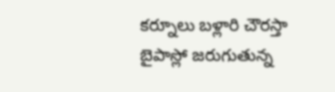కర్నూలు బళ్లారి చౌరస్తా బైపాస్లో జరుగుతున్న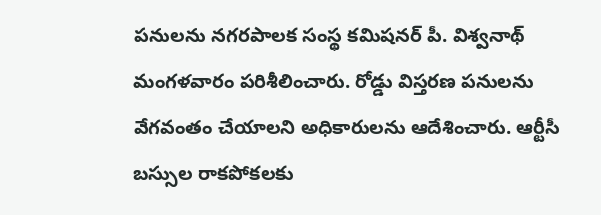పనులను నగరపాలక సంస్థ కమిషనర్ పీ. విశ్వనాథ్ మంగళవారం పరిశీలించారు. రోడ్డు విస్తరణ పనులను వేగవంతం చేయాలని అధికారులను ఆదేశించారు. ఆర్టీసీ బస్సుల రాకపోకలకు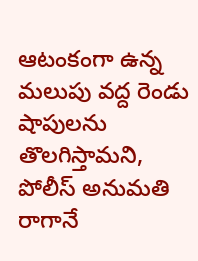ఆటంకంగా ఉన్న మలుపు వద్ద రెండు షాపులను తొలగిస్తామని, పోలీస్ అనుమతి రాగానే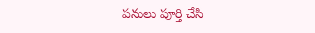పనులు పూర్తి చేసి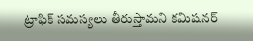ట్రాఫిక్ సమస్యలు తీరుస్తామని కమిషనర్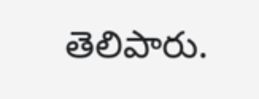తెలిపారు.